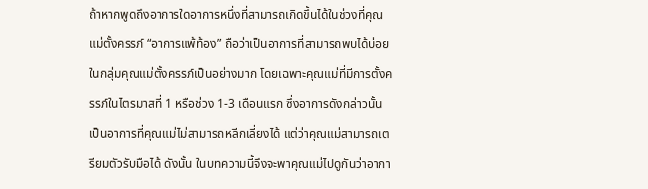ถ้าหากพูดถึงอาการใดอาการหนึ่งที่สามารถเกิดขึ้นได้ในช่วงที่คุณแม่ตั้งครรภ์ “อาการแพ้ท้อง” ถือว่าเป็นอาการที่สามารถพบได้บ่อยในกลุ่มคุณแม่ตั้งครรภ์เป็นอย่างมาก โดยเฉพาะคุณแม่ที่มีการตั้งครรภ์ในไตรมาสที่ 1 หรือช่วง 1-3 เดือนแรก ซึ่งอาการดังกล่าวนั้นเป็นอาการที่คุณแม่ไม่สามารถหลีกเลี่ยงได้ แต่ว่าคุณแม่สามารถเตรียมตัวรับมือได้ ดังนั้น ในบทความนี้จึงจะพาคุณแม่ไปดูกันว่าอากา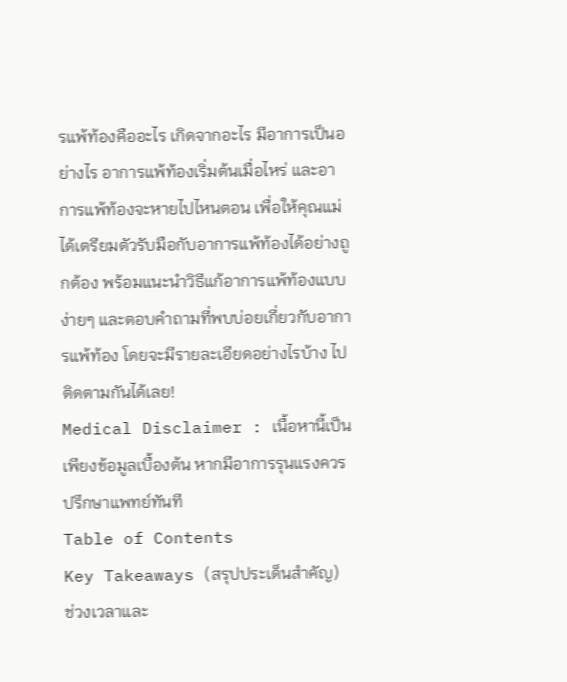รแพ้ท้องคืออะไร เกิดจากอะไร มีอาการเป็นอย่างไร อาการแพ้ท้องเริ่มต้นเมื่อไหร่ และอาการแพ้ท้องจะหายไปไหนตอน เพื่อให้คุณแม่ได้เตรียมตัวรับมือกับอาการแพ้ท้องได้อย่างถูกต้อง พร้อมแนะนำวิธีแก้อาการแพ้ท้องแบบง่ายๆ และตอบคำถามที่พบบ่อยเกี่ยวกับอาการแพ้ท้อง โดยจะมีรายละเอียดอย่างไรบ้าง ไปติดตามกันได้เลย!
Medical Disclaimer : เนื้อหานี้เป็นเพียงข้อมูลเบื้องต้น หากมีอาการรุนแรงควรปรึกษาแพทย์ทันที
Table of Contents
Key Takeaways (สรุปประเด็นสำคัญ)
ช่วงเวลาและ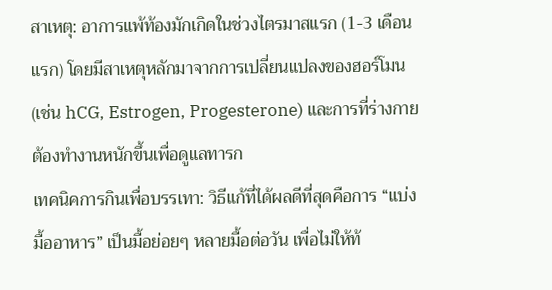สาเหตุ: อาการแพ้ท้องมักเกิดในช่วงไตรมาสแรก (1-3 เดือนแรก) โดยมีสาเหตุหลักมาจากการเปลี่ยนแปลงของฮอร์โมน (เช่น hCG, Estrogen, Progesterone) และการที่ร่างกายต้องทำงานหนักขึ้นเพื่อดูแลทารก
เทคนิคการกินเพื่อบรรเทา: วิธีแก้ที่ได้ผลดีที่สุดคือการ “แบ่งมื้ออาหาร” เป็นมื้อย่อยๆ หลายมื้อต่อวัน เพื่อไม่ให้ท้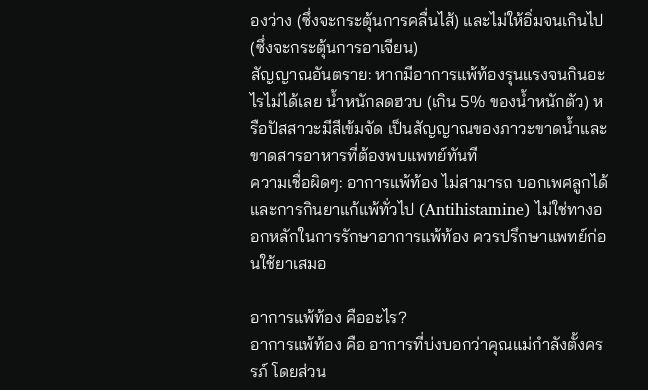องว่าง (ซึ่งจะกระตุ้นการคลื่นไส้) และไม่ให้อิ่มจนเกินไป (ซึ่งจะกระตุ้นการอาเจียน)
สัญญาณอันตราย: หากมีอาการแพ้ท้องรุนแรงจนกินอะไรไม่ได้เลย น้ำหนักลดฮวบ (เกิน 5% ของน้ำหนักตัว) หรือปัสสาวะมีสีเข้มจัด เป็นสัญญาณของภาวะขาดน้ำและขาดสารอาหารที่ต้องพบแพทย์ทันที
ความเชื่อผิดๆ: อาการแพ้ท้อง ไม่สามารถ บอกเพศลูกได้ และการกินยาแก้แพ้ทั่วไป (Antihistamine) ไม่ใช่ทางออกหลักในการรักษาอาการแพ้ท้อง ควรปรึกษาแพทย์ก่อนใช้ยาเสมอ

อาการแพ้ท้อง คืออะไร?
อาการแพ้ท้อง คือ อาการที่บ่งบอกว่าคุณแม่กำลังตั้งครรภ์ โดยส่วน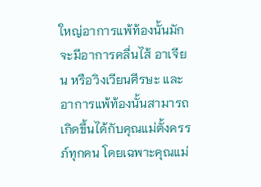ใหญ่อาการแพ้ท้องนั้นมักจะมีอาการคลื่นไส้ อาเจียน หรือวิงเวียนศีรษะ และอาการแพ้ท้องนั้นสามารถเกิดขึ้นได้กับคุณแม่ตั้งครรภ์ทุกคน โดยเฉพาะคุณแม่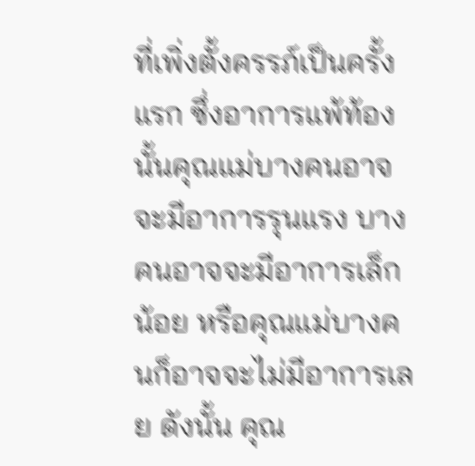ที่เพิ่งตั้งครรภ์เป็นครั้งแรก ซึ่งอาการแพ้ท้องนั้นคุณแม่บางคนอาจจะมีอาการรุนแรง บางคนอาจจะมีอาการเล็กน้อย หรือคุณแม่บางคนก็อาจจะไม่มีอาการเลย ดังนั้น คุณ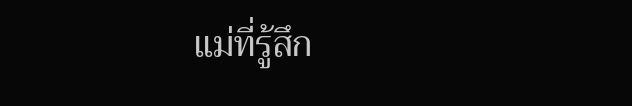แม่ที่รู้สึก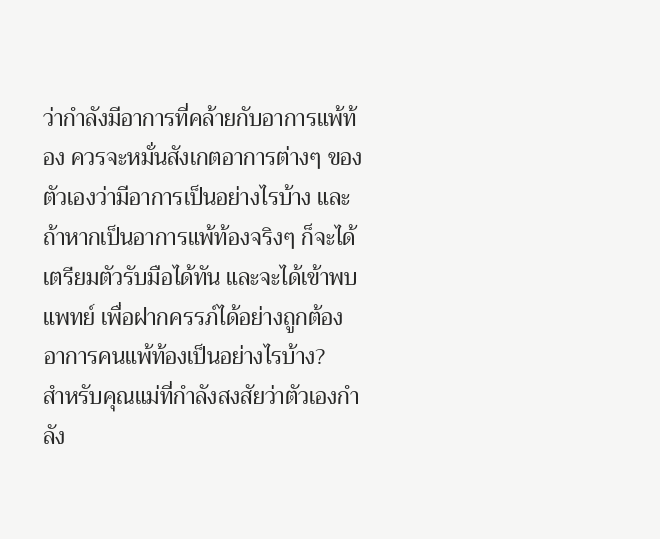ว่ากำลังมีอาการที่คล้ายกับอาการแพ้ท้อง ควรจะหมั่นสังเกตอาการต่างๆ ของตัวเองว่ามีอาการเป็นอย่างไรบ้าง และถ้าหากเป็นอาการแพ้ท้องจริงๆ ก็จะได้เตรียมตัวรับมือได้ทัน และจะได้เข้าพบแพทย์ เพื่อฝากครรภ์ได้อย่างถูกต้อง
อาการคนแพ้ท้องเป็นอย่างไรบ้าง?
สำหรับคุณแม่ที่กำลังสงสัยว่าตัวเองกำลัง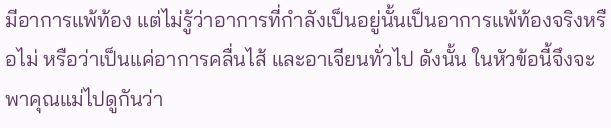มีอาการแพ้ท้อง แต่ไม่รู้ว่าอาการที่กำลังเป็นอยู่นั้นเป็นอาการแพ้ท้องจริงหรือไม่ หรือว่าเป็นแค่อาการคลื่นไส้ และอาเจียนทั่วไป ดังนั้น ในหัวข้อนี้จึงจะพาคุณแม่ไปดูกันว่า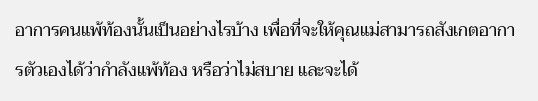อาการคนแพ้ท้องนั้นเป็นอย่างไรบ้าง เพื่อที่จะให้คุณแม่สามารถสังเกตอาการตัวเองได้ว่ากำลังแพ้ท้อง หรือว่าไม่สบาย และจะได้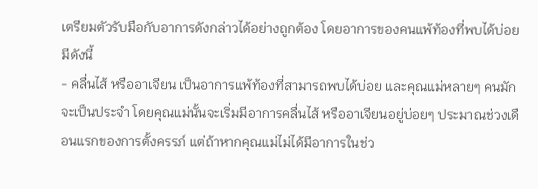เตรียมตัวรับมือกับอาการดังกล่าวได้อย่างถูกต้อง โดยอาการของคนแพ้ท้องที่พบได้บ่อย มีดังนี้
- คลื่นไส้ หรืออาเจียน เป็นอาการแพ้ท้องที่สามารถพบได้บ่อย และคุณแม่หลายๆ คนมักจะเป็นประจำ โดยคุณแม่นั้นจะเริ่มมีอาการคลื่นไส้ หรืออาเจียนอยู่บ่อยๆ ประมาณช่วงเดือนแรกของการตั้งครรภ์ แต่ถ้าหากคุณแม่ไม่ได้มีอาการในช่ว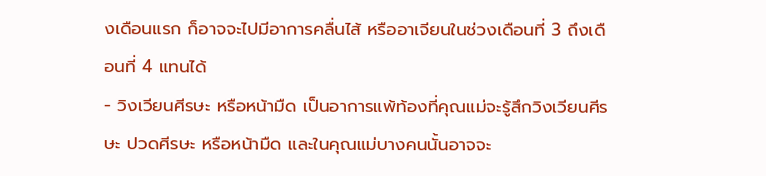งเดือนแรก ก็อาจจะไปมีอาการคลื่นไส้ หรืออาเจียนในช่วงเดือนที่ 3 ถึงเดือนที่ 4 แทนได้
- วิงเวียนศีรษะ หรือหน้ามืด เป็นอาการแพ้ท้องที่คุณแม่จะรู้สึกวิงเวียนศีรษะ ปวดศีรษะ หรือหน้ามืด และในคุณแม่บางคนนั้นอาจจะ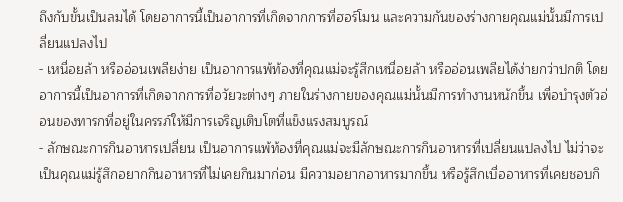ถึงกับขั้นเป็นลมได้ โดยอาการนี้เป็นอาการที่เกิดจากการที่ฮอร์โมน และความกันของร่างกายคุณแม่นั้นมีการเปลี่ยนแปลงไป
- เหนื่อยล้า หรืออ่อนเพลียง่าย เป็นอาการแพ้ท้องที่คุณแม่จะรู้สีกเหนื่อยล้า หรืออ่อนเพลียได้ง่ายกว่าปกติ โดยอาการนี้เป็นอาการที่เกิดจากการที่อวัยวะต่างๆ ภายในร่างกายของคุณแม่นั้นมีการทำงานหนักขึ้น เพื่อบำรุงตัวอ่อนของทารกที่อยู่ในครรภ์ให้มีการเจริญเติบโตที่แข็งแรงสมบูรณ์
- ลักษณะการกินอาหารเปลี่ยน เป็นอาการแพ้ท้องที่คุณแม่จะมีลักษณะการกินอาหารที่เปลี่ยนแปลงไป ไม่ว่าจะเป็นคุณแม่รู้สึกอยากกินอาหารที่ไม่เคยกินมาก่อน มีความอยากอาหารมากขึ้น หรือรู้สึกเบื่ออาหารที่เคยชอบกิ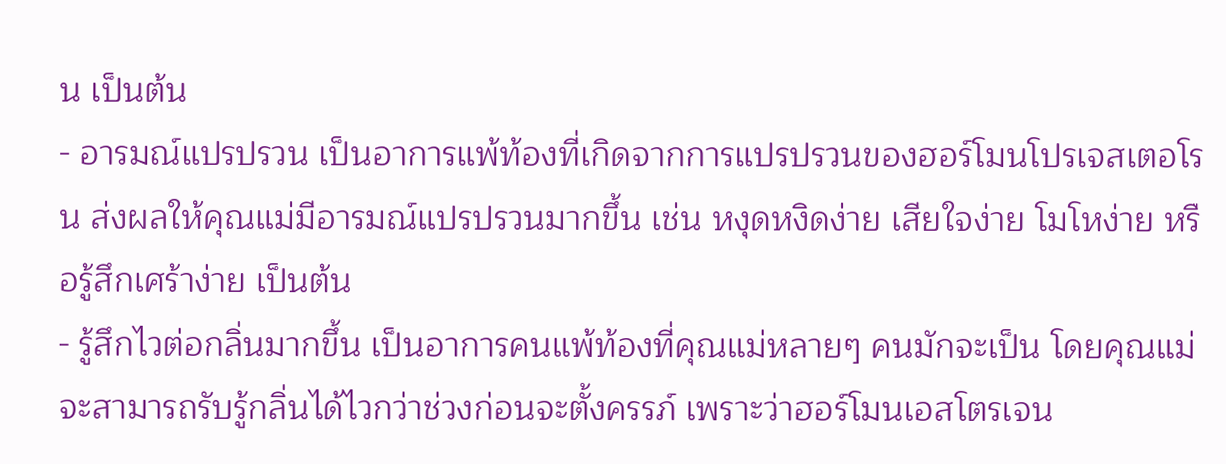น เป็นต้น
- อารมณ์แปรปรวน เป็นอาการแพ้ท้องที่เกิดจากการแปรปรวนของฮอร์โมนโปรเจสเตอโรน ส่งผลให้คุณแม่มีอารมณ์แปรปรวนมากขึ้น เช่น หงุดหงิดง่าย เสียใจง่าย โมโหง่าย หรือรู้สึกเศร้าง่าย เป็นต้น
- รู้สึกไวต่อกลิ่นมากขึ้น เป็นอาการคนแพ้ท้องที่คุณแม่หลายๆ คนมักจะเป็น โดยคุณแม่จะสามารถรับรู้กลิ่นได้ไวกว่าช่วงก่อนจะตั้งครรภ์ เพราะว่าฮอร์โมนเอสโตรเจน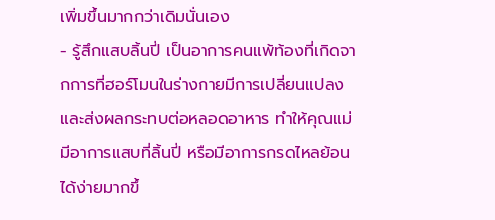เพิ่มขึ้นมากกว่าเดิมนั่นเอง
- รู้สึกแสบลิ้นปี่ เป็นอาการคนแพ้ท้องที่เกิดจากการที่ฮอร์โมนในร่างกายมีการเปลี่ยนแปลง และส่งผลกระทบต่อหลอดอาหาร ทำให้คุณแม่มีอาการแสบที่ลิ้นปี่ หรือมีอาการกรดไหลย้อนได้ง่ายมากขึ้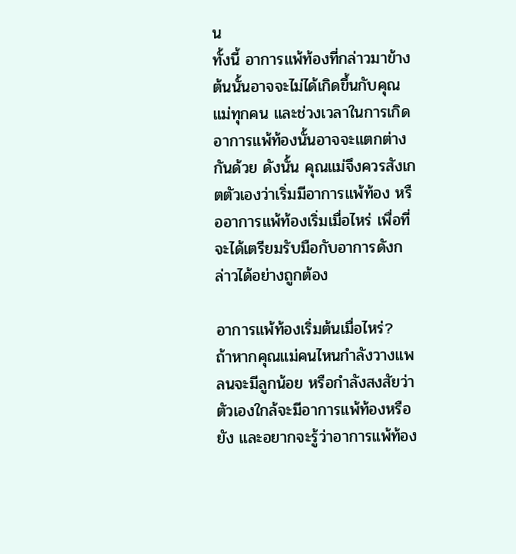น
ทั้งนี้ อาการแพ้ท้องที่กล่าวมาข้างต้นนั้นอาจจะไม่ได้เกิดขึ้นกับคุณแม่ทุกคน และช่วงเวลาในการเกิดอาการแพ้ท้องนั้นอาจจะแตกต่างกันด้วย ดังนั้น คุณแม่จึงควรสังเกตตัวเองว่าเริ่มมีอาการแพ้ท้อง หรืออาการแพ้ท้องเริ่มเมื่อไหร่ เพื่อที่จะได้เตรียมรับมือกับอาการดังกล่าวได้อย่างถูกต้อง

อาการแพ้ท้องเริ่มต้นเมื่อไหร่?
ถ้าหากคุณแม่คนไหนกำลังวางแพลนจะมีลูกน้อย หรือกำลังสงสัยว่าตัวเองใกล้จะมีอาการแพ้ท้องหรือยัง และอยากจะรู้ว่าอาการแพ้ท้อง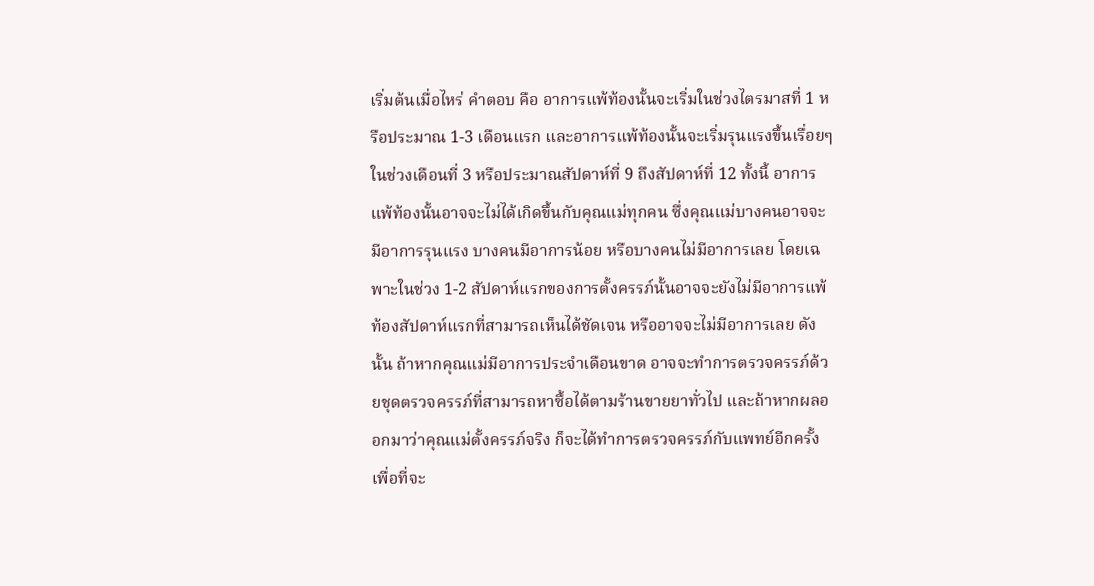เริ่มต้นเมื่อไหร่ คำตอบ คือ อาการแพ้ท้องนั้นจะเริ่มในช่วงไตรมาสที่ 1 หรือประมาณ 1-3 เดือนแรก และอาการแพ้ท้องนั้นจะเริ่มรุนแรงขึ้นเรื่อยๆ ในช่วงเดือนที่ 3 หรือประมาณสัปดาห์ที่ 9 ถึงสัปดาห์ที่ 12 ทั้งนี้ อาการแพ้ท้องนั้นอาจจะไม่ได้เกิดขึ้นกับคุณแม่ทุกคน ซึ่งคุณแม่บางคนอาจจะมีอาการรุนแรง บางคนมีอาการน้อย หรือบางคนไม่มีอาการเลย โดยเฉพาะในช่วง 1-2 สัปดาห์แรกของการตั้งครรภ์นั้นอาจจะยังไม่มีอาการแพ้ท้องสัปดาห์แรกที่สามารถเห็นได้ชัดเจน หรืออาจจะไม่มีอาการเลย ดังนั้น ถ้าหากคุณแม่มีอาการประจำเดือนขาด อาจจะทำการตรวจครรภ์ด้วยชุดตรวจครรภ์ที่สามารถหาซื้อได้ตามร้านขายยาทั่วไป และถ้าหากผลออกมาว่าคุณแม่ตั้งครรภ์จริง ก็จะได้ทำการตรวจครรภ์กับแพทย์อีกครั้ง เพื่อที่จะ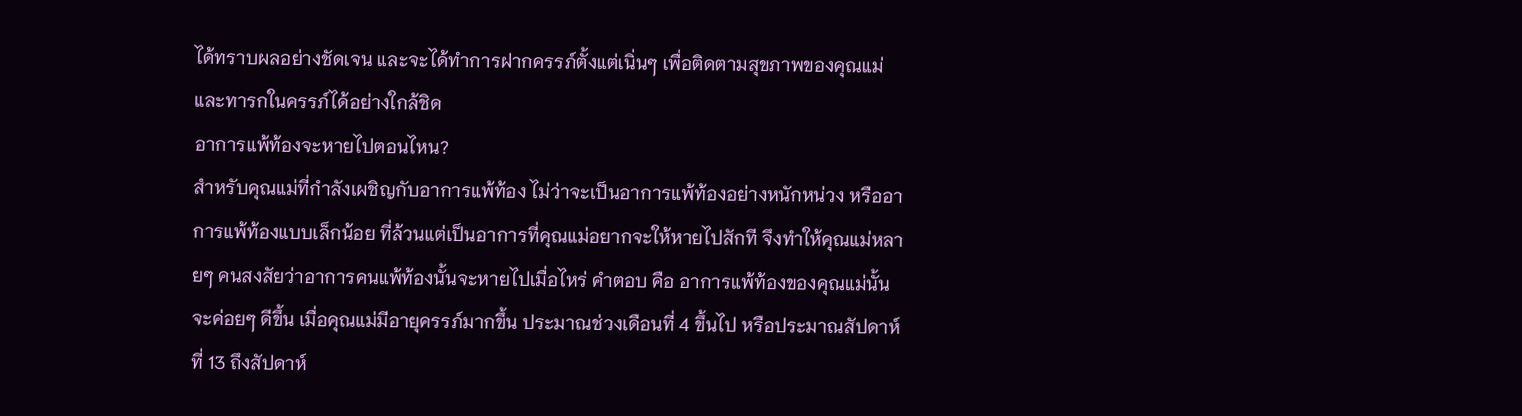ได้ทราบผลอย่างชัดเจน และจะได้ทำการฝากครรภ์ตั้งแต่เนิ่นๆ เพื่อติดตามสุขภาพของคุณแม่ และทารกในครรภ์ได้อย่างใกล้ชิด
อาการแพ้ท้องจะหายไปตอนไหน?
สำหรับคุณแม่ที่กำลังเผชิญกับอาการแพ้ท้อง ไม่ว่าจะเป็นอาการแพ้ท้องอย่างหนักหน่วง หรืออาการแพ้ท้องแบบเล็กน้อย ที่ล้วนแต่เป็นอาการที่คุณแม่อยากจะให้หายไปสักที จึงทำให้คุณแม่หลายๆ คนสงสัยว่าอาการคนแพ้ท้องนั้นจะหายไปเมื่อไหร่ คำตอบ คือ อาการแพ้ท้องของคุณแม่นั้นจะค่อยๆ ดีขึ้น เมื่อคุณแม่มีอายุครรภ์มากขึ้น ประมาณช่วงเดือนที่ 4 ขึ้นไป หรือประมาณสัปดาห์ที่ 13 ถึงสัปดาห์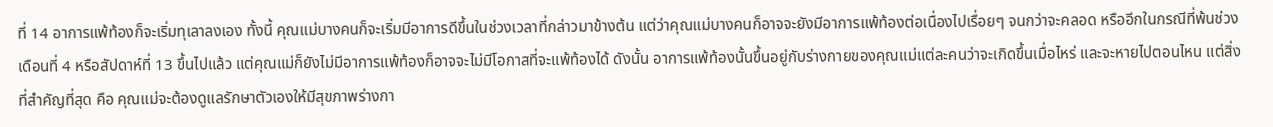ที่ 14 อาการแพ้ท้องก็จะเริ่มทุเลาลงเอง ทั้งนี้ คุณแม่บางคนก็จะเริ่มมีอาการดีขึ้นในช่วงเวลาที่กล่าวมาข้างต้น แต่ว่าคุณแม่บางคนก็อาจจะยังมีอาการแพ้ท้องต่อเนื่องไปเรื่อยๆ จนกว่าจะคลอด หรืออีกในกรณีที่พ้นช่วงเดือนที่ 4 หรือสัปดาห์ที่ 13 ขึ้นไปแล้ว แต่คุณแม่ก็ยังไม่มีอาการแพ้ท้องก็อาจจะไม่มีโอกาสที่จะแพ้ท้องได้ ดังนั้น อาการแพ้ท้องนั้นขึ้นอยู่กับร่างกายของคุณแม่แต่ละคนว่าจะเกิดขึ้นเมื่อไหร่ และจะหายไปตอนไหน แต่สิ่งที่สำคัญที่สุด คือ คุณแม่จะต้องดูแลรักษาตัวเองให้มีสุขภาพร่างกา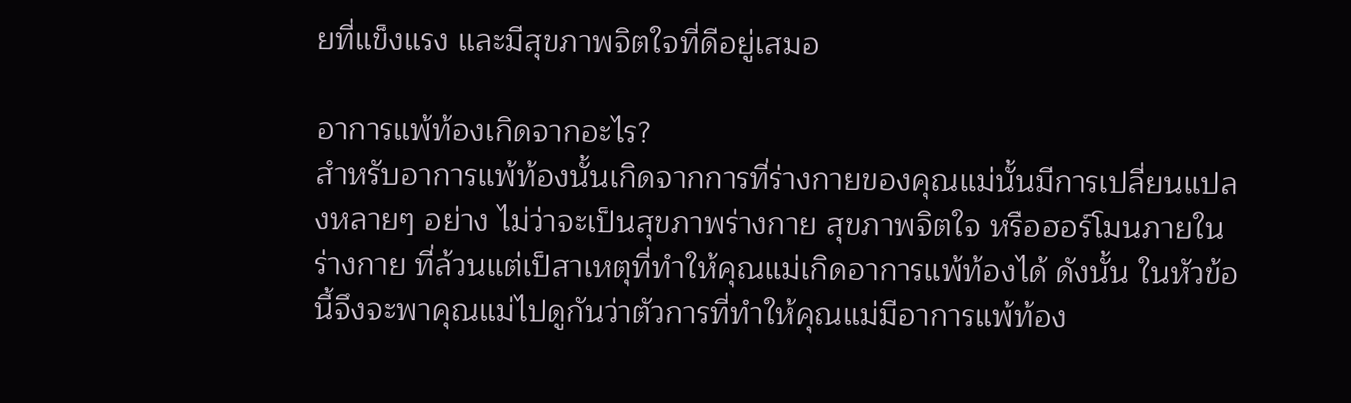ยที่แข็งแรง และมีสุขภาพจิตใจที่ดีอยู่เสมอ

อาการแพ้ท้องเกิดจากอะไร?
สำหรับอาการแพ้ท้องนั้นเกิดจากการที่ร่างกายของคุณแม่นั้นมีการเปลี่ยนแปลงหลายๆ อย่าง ไม่ว่าจะเป็นสุขภาพร่างกาย สุขภาพจิตใจ หรือฮอร์โมนภายในร่างกาย ที่ล้วนแต่เป็สาเหตุที่ทำให้คุณแม่เกิดอาการแพ้ท้องได้ ดังนั้น ในหัวข้อนี้จึงจะพาคุณแม่ไปดูกันว่าตัวการที่ทำให้คุณแม่มีอาการแพ้ท้อง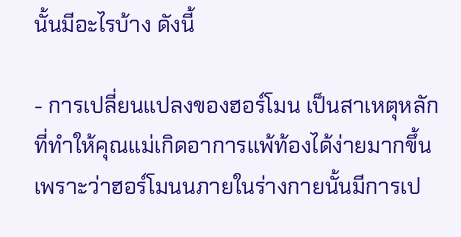นั้นมีอะไรบ้าง ดังนี้

- การเปลี่ยนแปลงของฮอร์โมน เป็นสาเหตุหลักที่ทำให้คุณแม่เกิดอาการแพ้ท้องได้ง่ายมากขึ้น เพราะว่าฮอร์โมนนภายในร่างกายนั้นมีการเป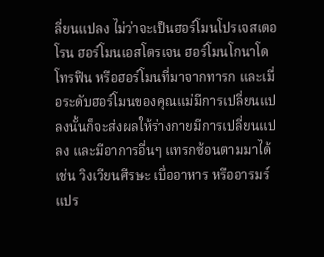ลี่ยนแปลง ไม่ว่าจะเป็นฮอร์โมนโปรเจสเตอโรน ฮอร์โมนเอสโตรเจน ฮอร์โมนโกนาโดโทรฟิน หรือฮอร์โมนที่มาจากทารก และเมื่อระดับฮอร์โมนของคุณแม่มีการเปลี่ยนแปลงนั้นก็จะส่งผลให้ร่างกายมีการเปลี่ยนแปลง และมีอาการอื่นๆ แทรกซ้อนตามมาได้ เช่น วิงเวียนศีรษะ เบื่ออาหาร หรืออารมร์แปร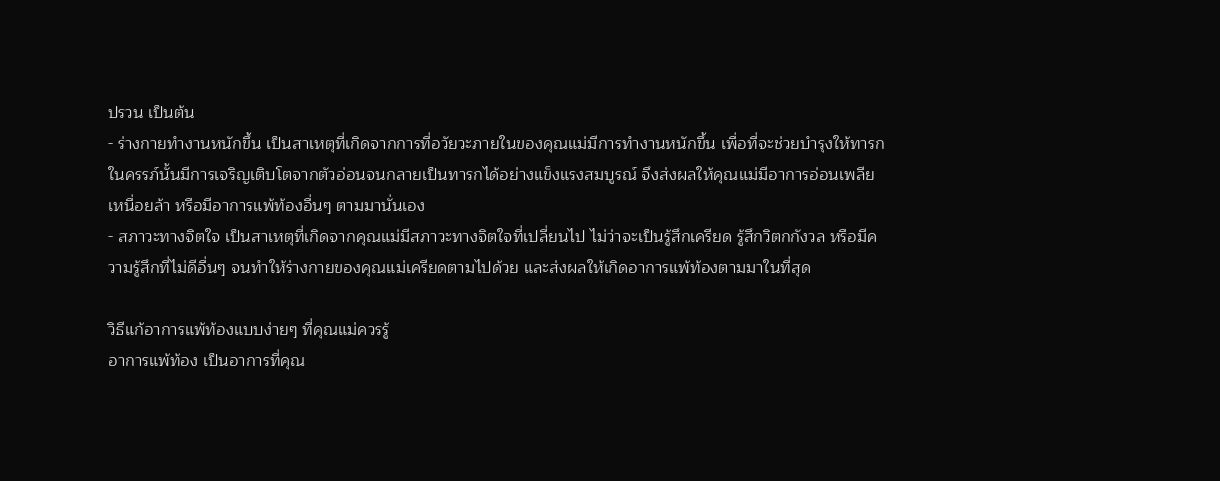ปรวน เป็นต้น
- ร่างกายทำงานหนักขึ้น เป็นสาเหตุที่เกิดจากการที่อวัยวะภายในของคุณแม่มีการทำงานหนักขึ้น เพื่อที่จะช่วยบำรุงให้ทารกในครรภ์นั้นมีการเจริญเติบโตจากตัวอ่อนจนกลายเป็นทารกได้อย่างแข็งแรงสมบูรณ์ จึงส่งผลให้คุณแม่มีอาการอ่อนเพลีย เหนื่อยล้า หรือมีอาการแพ้ท้องอื่นๆ ตามมานั่นเอง
- สภาวะทางจิตใจ เป็นสาเหตุที่เกิดจากคุณแม่มีสภาวะทางจิตใจที่เปลี่ยนไป ไม่ว่าจะเป็นรู้สึกเครียด รู้สึกวิตกกังวล หรือมีความรู้สึกที่ไม่ดีอื่นๆ จนทำให้ร่างกายของคุณแม่เครียดตามไปด้วย และส่งผลให้เกิดอาการแพ้ท้องตามมาในที่สุด

วิธีแก้อาการแพ้ท้องแบบง่ายๆ ที่คุณแม่ควรรู้
อาการแพ้ท้อง เป็นอาการที่คุณ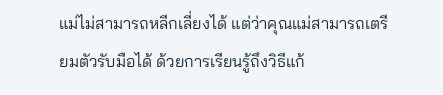แม่ไม่สามารถหลีกเลี่ยงได้ แต่ว่าคุณแม่สามารถเตรียมตัวรับมือได้ ด้วยการเรียนรู้ถึงวิธีแก้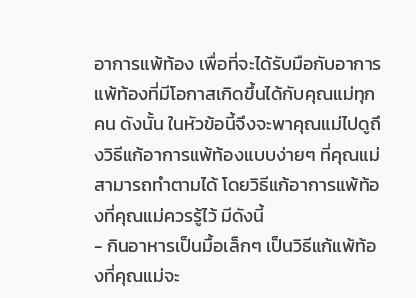อาการแพ้ท้อง เพื่อที่จะได้รับมือกับอาการแพ้ท้องที่มีโอกาสเกิดขึ้นได้กับคุณแม่ทุกคน ดังนั้น ในหัวข้อนี้จึงจะพาคุณแม่ไปดูถึงวิธีแก้อาการแพ้ท้องแบบง่ายๆ ที่คุณแม่สามารถทำตามได้ โดยวิธีแก้อาการแพ้ท้องที่คุณแม่ควรรู้ไว้ มีดังนี้
- กินอาหารเป็นมื้อเล็กๆ เป็นวิธีแก้แพ้ท้องที่คุณแม่จะ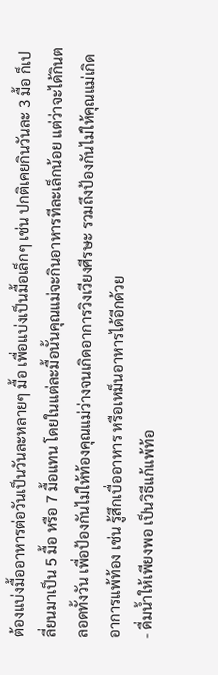ต้องแบ่งมื้ออาหารต่อวันเป็นวันละหลายๆ มื้อ เพื่อแบ่งเป็นมื้อเล็กๆ เช่น ปกติเคยกินวันละ 3 มื้อ ก็เปลี่ยนมาเป็น 5 มื้อ หรือ 7 มื้อแทน โดยในแต่ละมื้อนั้นคุณแม่จะกินอาหารทีละเล็กน้อย แต่ว่าจะได้กินตลอดทั้งวัน เพื่อป้องกันไม่ให้ท้องคุณแม่ว่างจนเกิดอาการวิงเวียงศีรษะ รวมถึงป้องกันไม่ให้คุณแม่เกิดอาการแพ้ท้อง เช่น รู้สึกเบื่ออาหาร หรือเหม็นอาหารได้อีกด้วย
- ดื่มน้ำให้เพียงพอ เป็นวิธีแก้แพ้ท้อ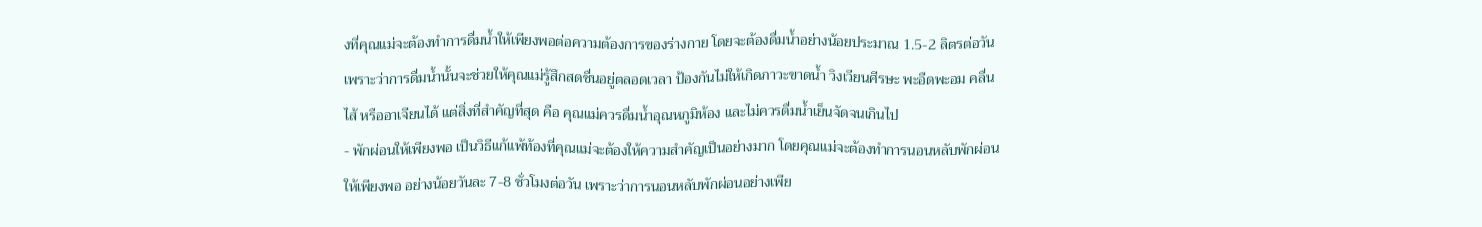งที่คุณแม่จะต้องทำการดื่มน้ำให้เพียงพอต่อความต้องการของร่างกาย โดยจะต้องดื่มน้ำอย่างน้อยประมาณ 1.5-2 ลิตรต่อวัน เพราะว่าการดื่มน้ำนั้นจะช่วยให้คุณแม่รู้สึกสดชื่นอยู่ตลอดเวลา ป้องกันไม่ให้เกิดภาวะขาดน้ำ วิงเวียนศีรษะ พะอืดพะอม คลื่นไส้ หรืออาเจียนได้ แต่สิ่งที่สำคัญที่สุด คือ คุณแม่ควรดื่มน้ำอุณหภูมิห้อง และไม่ควรดื่มน้ำเย็นจัดจนเกินไป
- พักผ่อนให้เพียงพอ เป็นวิธีแก้แพ้ท้องที่คุณแม่จะต้องให้ความสำคัญเป็นอย่างมาก โดยคุณแม่จะต้องทำการนอนหลับพักผ่อนให้เพียงพอ อย่างน้อยวันละ 7-8 ชั่วโมงต่อวัน เพราะว่าการนอนหลับพักผ่อนอย่างเพีย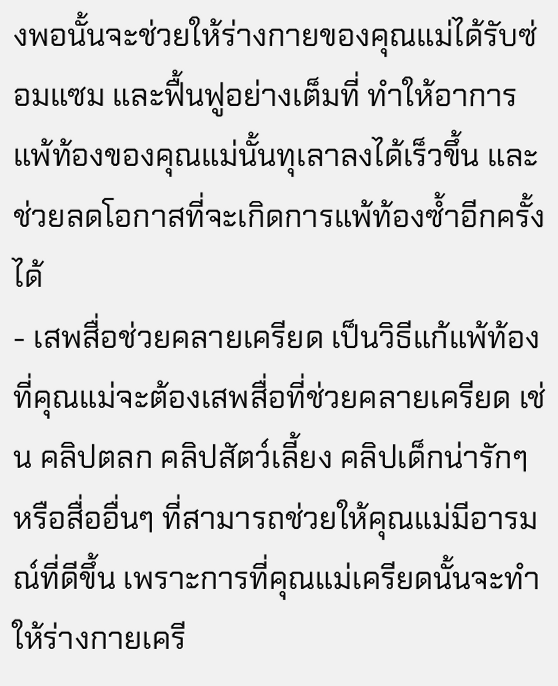งพอนั้นจะช่วยให้ร่างกายของคุณแม่ได้รับซ่อมแซม และฟื้นฟูอย่างเต็มที่ ทำให้อาการแพ้ท้องของคุณแม่นั้นทุเลาลงได้เร็วขึ้น และช่วยลดโอกาสที่จะเกิดการแพ้ท้องซ้ำอีกครั้งได้
- เสพสื่อช่วยคลายเครียด เป็นวิธีแก้แพ้ท้องที่คุณแม่จะต้องเสพสื่อที่ช่วยคลายเครียด เช่น คลิปตลก คลิปสัตว์เลี้ยง คลิปเด็กน่ารักๆ หรือสื่ออื่นๆ ที่สามารถช่วยให้คุณแม่มีอารมณ์ที่ดีขึ้น เพราะการที่คุณแม่เครียดนั้นจะทำให้ร่างกายเครี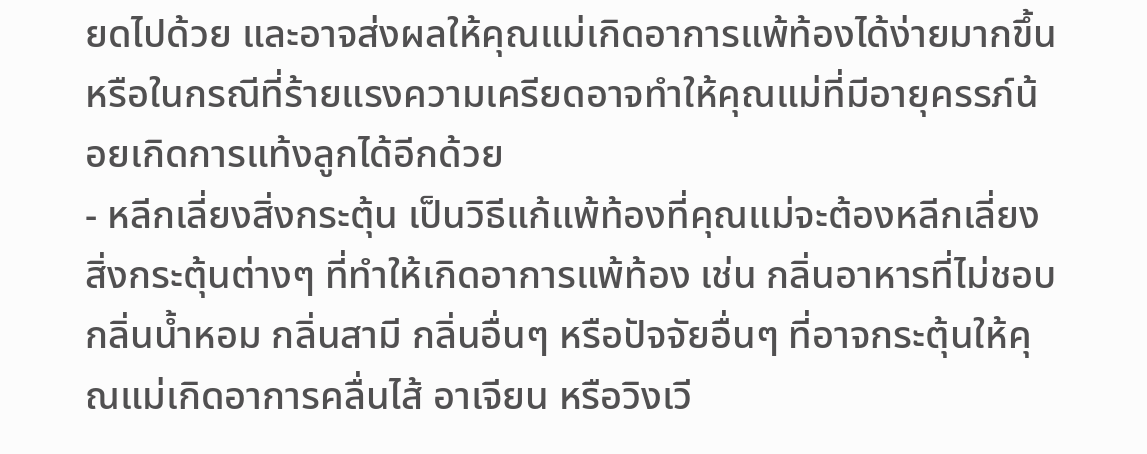ยดไปด้วย และอาจส่งผลให้คุณแม่เกิดอาการแพ้ท้องได้ง่ายมากขึ้น หรือในกรณีที่ร้ายแรงความเครียดอาจทำให้คุณแม่ที่มีอายุครรภ์น้อยเกิดการแท้งลูกได้อีกด้วย
- หลีกเลี่ยงสิ่งกระตุ้น เป็นวิธีแก้แพ้ท้องที่คุณแม่จะต้องหลีกเลี่ยงสิ่งกระตุ้นต่างๆ ที่ทำให้เกิดอาการแพ้ท้อง เช่น กลิ่นอาหารที่ไม่ชอบ กลิ่นน้ำหอม กลิ่นสามี กลิ่นอื่นๆ หรือปัจจัยอื่นๆ ที่อาจกระตุ้นให้คุณแม่เกิดอาการคลื่นไส้ อาเจียน หรือวิงเวี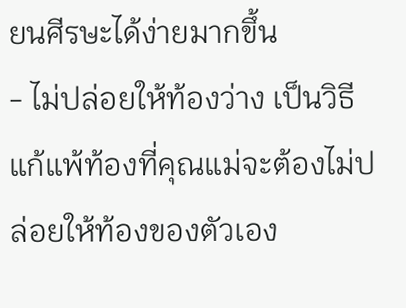ยนศีรษะได้ง่ายมากขึ้น
- ไม่ปล่อยให้ท้องว่าง เป็นวิธีแก้แพ้ท้องที่คุณแม่จะต้องไม่ปล่อยให้ท้องของตัวเอง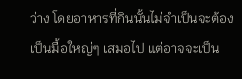ว่าง โดยอาหารที่กินนั้นไม่จำเป็นจะต้องเป็นมื้อใหญ่ๆ เสมอไป แต่อาจจะเป็น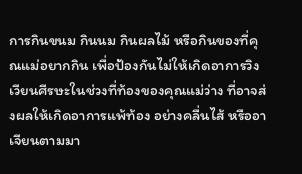การกินขนม กินนม กินผลไม้ หรือกินของที่คุณแม่อยากกิน เพื่อป้องกันไม่ให้เกิดอาการวิงเวียนศีรษะในช่วงที่ท้องของคุณแม่ว่าง ที่อาจส่งผลให้เกิดอาการแพ้ท้อง อย่างคลื่นไส้ หรืออาเจียนตามมา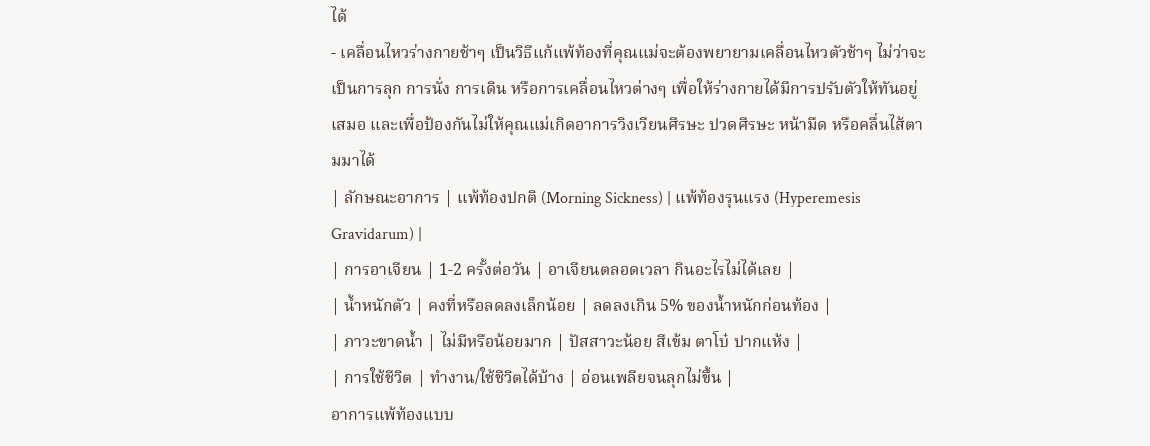ได้
- เคลื่อนไหวร่างกายช้าๆ เป็นวิธีแก้แพ้ท้องที่คุณแม่จะต้องพยายามเคลื่อนไหวตัวช้าๆ ไม่ว่าจะเป็นการลุก การนั่ง การเดิน หรือการเคลื่อนไหวต่างๆ เพื่อให้ร่างกายได้มีการปรับตัวให้ทันอยู่เสมอ และเพื่อป้องกันไม่ให้คุณแม่เกิดอาการวิงเวียนศีรษะ ปวดศีรษะ หน้ามืด หรือคลื่นไส้ตามมาได้
| ลักษณะอาการ | แพ้ท้องปกติ (Morning Sickness) | แพ้ท้องรุนแรง (Hyperemesis Gravidarum) |
| การอาเจียน | 1-2 ครั้งต่อวัน | อาเจียนตลอดเวลา กินอะไรไม่ได้เลย |
| น้ำหนักตัว | คงที่หรือลดลงเล็กน้อย | ลดลงเกิน 5% ของน้ำหนักก่อนท้อง |
| ภาวะขาดน้ำ | ไม่มีหรือน้อยมาก | ปัสสาวะน้อย สีเข้ม ตาโบ๋ ปากแห้ง |
| การใช้ชีวิต | ทำงาน/ใช้ชีวิตได้บ้าง | อ่อนเพลียจนลุกไม่ขึ้น |
อาการแพ้ท้องแบบ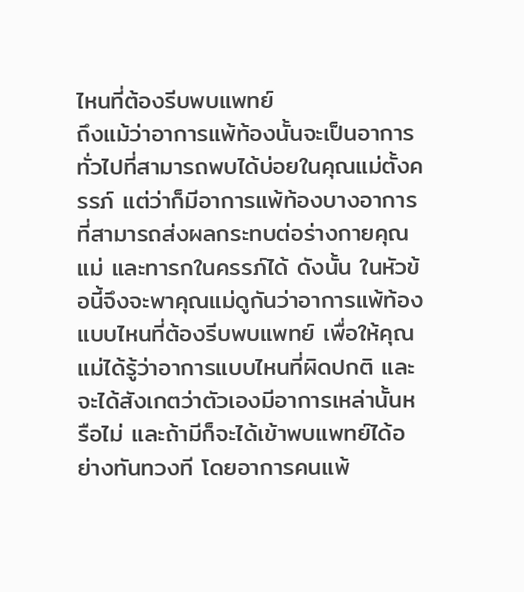ไหนที่ต้องรีบพบแพทย์
ถึงแม้ว่าอาการแพ้ท้องนั้นจะเป็นอาการทั่วไปที่สามารถพบได้บ่อยในคุณแม่ตั้งครรภ์ แต่ว่าก็มีอาการแพ้ท้องบางอาการที่สามารถส่งผลกระทบต่อร่างกายคุณแม่ และทารกในครรภ์ได้ ดังนั้น ในหัวข้อนี้จึงจะพาคุณแม่ดูกันว่าอาการแพ้ท้องแบบไหนที่ต้องรีบพบแพทย์ เพื่อให้คุณแม่ได้รู้ว่าอาการแบบไหนที่ผิดปกติ และจะได้สังเกตว่าตัวเองมีอาการเหล่านั้นหรือไม่ และถ้ามีก็จะได้เข้าพบแพทย์ได้อย่างทันทวงที โดยอาการคนแพ้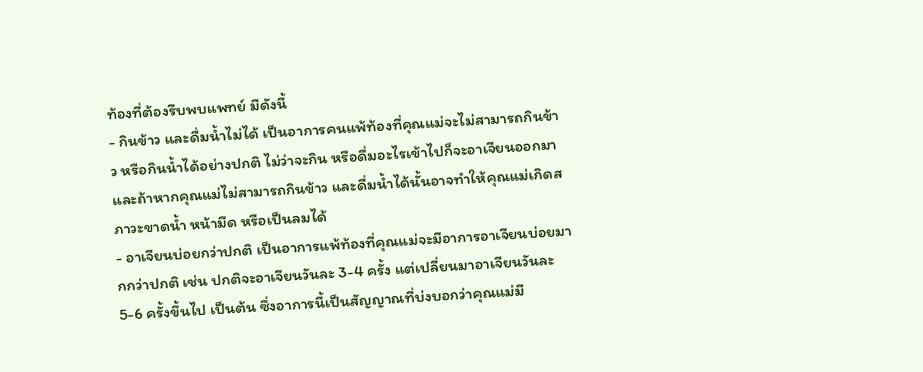ท้องที่ต้องรีบพบแพทย์ มีดังนี้
- กินข้าว และดื่มน้ำไม่ได้ เป็นอาการคนแพ้ท้องที่คุณแม่จะไม่สามารถกินข้าว หรือกินน้ำได้อย่างปกติ ไม่ว่าจะกิน หรือดื่มอะไรเข้าไปก็จะอาเจียนออกมา และถ้าหากคุณแม่ไม่สามารถกินข้าว และดื่มน้ำได้นั้นอาจทำให้คุณแม่เกิดสภาวะขาดน้ำ หน้ามืด หรือเป็นลมได้
- อาเจียนบ่อยกว่าปกติ เป็นอาการแพ้ท้องที่คุณแม่จะมีอาการอาเจียนบ่อยมากกว่าปกติ เช่น ปกติจะอาเจียนวันละ 3-4 ครั้ง แต่เปลี่ยนมาอาเจียนวันละ 5-6 ครั้งขึ้นไป เป็นต้น ซึ่งอาการนี้เป็นสัญญาณที่บ่งบอกว่าคุณแม่มี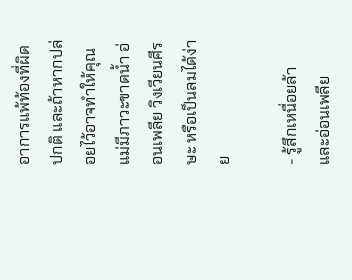อาการแพ้ท้องที่ผิดปกติ และถ้าหากปล่อยไว้อาจทำให้คุณแม่มีภาวะขาดน้ำ อ่อนเพลีย วิงเวียนศีรษะ หรือเป็นลมได้ง่าย

- รู้สึกเหนื่อยล้า และอ่อนเพลีย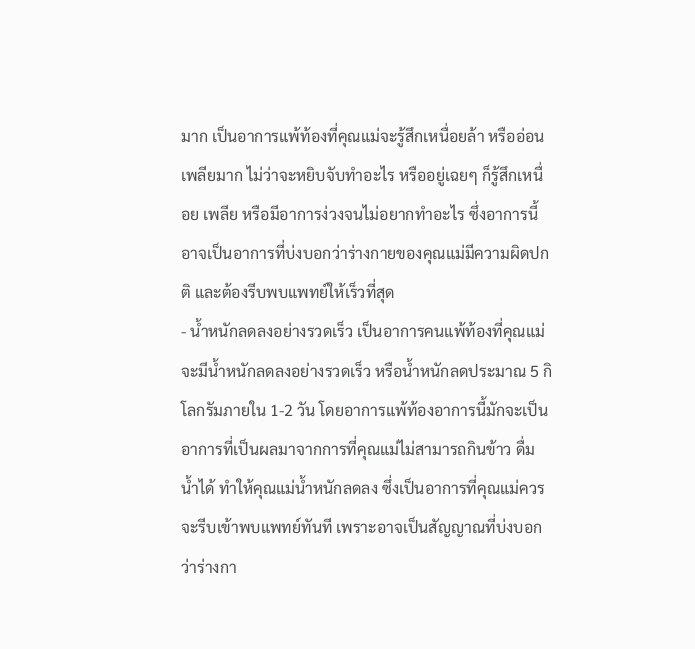มาก เป็นอาการแพ้ท้องที่คุณแม่จะรู้สึกเหนื่อยล้า หรืออ่อนเพลียมาก ไม่ว่าจะหยิบจับทำอะไร หรืออยู่เฉยๆ ก็รู้สึกเหนื่อย เพลีย หรือมีอาการง่วงจนไม่อยากทำอะไร ซึ่งอาการนี้อาจเป็นอาการที่บ่งบอกว่าร่างกายของคุณแม่มีความผิดปกติ และต้องรีบพบแพทย์ให้เร็วที่สุด
- น้ำหนักลดลงอย่างรวดเร็ว เป็นอาการคนแพ้ท้องที่คุณแม่จะมีน้ำหนักลดลงอย่างรวดเร็ว หรือน้ำหนักลดประมาณ 5 กิโลกรัมภายใน 1-2 วัน โดยอาการแพ้ท้องอาการนี้มักจะเป็นอาการที่เป็นผลมาจากการที่คุณแม่ไม่สามารถกินข้าว ดื่มน้ำได้ ทำให้คุณแม่น้ำหนักลดลง ซึ่งเป็นอาการที่คุณแม่ควรจะรีบเข้าพบแพทย์ทันที เพราะอาจเป็นสัญญาณที่บ่งบอกว่าร่างกา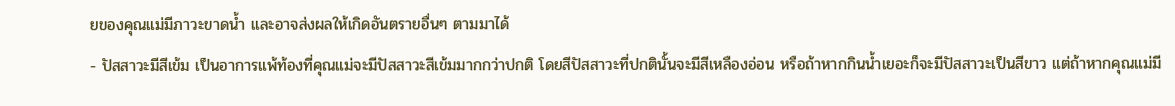ยของคุณแม่มีภาวะขาดน้ำ และอาจส่งผลให้เกิดอันตรายอื่นๆ ตามมาได้
- ปัสสาวะมีสีเข้ม เป็นอาการแพ้ท้องที่คุณแม่จะมีปัสสาวะสีเข้มมากกว่าปกติ โดยสีปัสสาวะที่ปกตินั้นจะมีสีเหลืองอ่อน หรือถ้าหากกินน้ำเยอะก็จะมีปัสสาวะเป็นสีขาว แต่ถ้าหากคุณแม่มี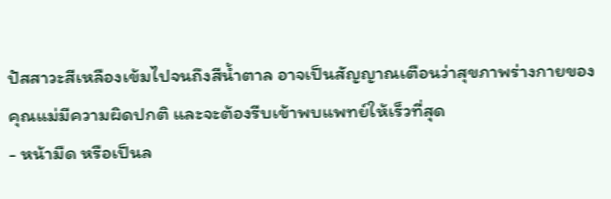ปัสสาวะสีเหลืองเข้มไปจนถึงสีน้ำตาล อาจเป็นสัญญาณเตือนว่าสุขภาพร่างกายของคุณแม่มีความผิดปกติ และจะต้องรีบเข้าพบแพทย์ให้เร็วที่สุด
- หน้ามืด หรือเป็นล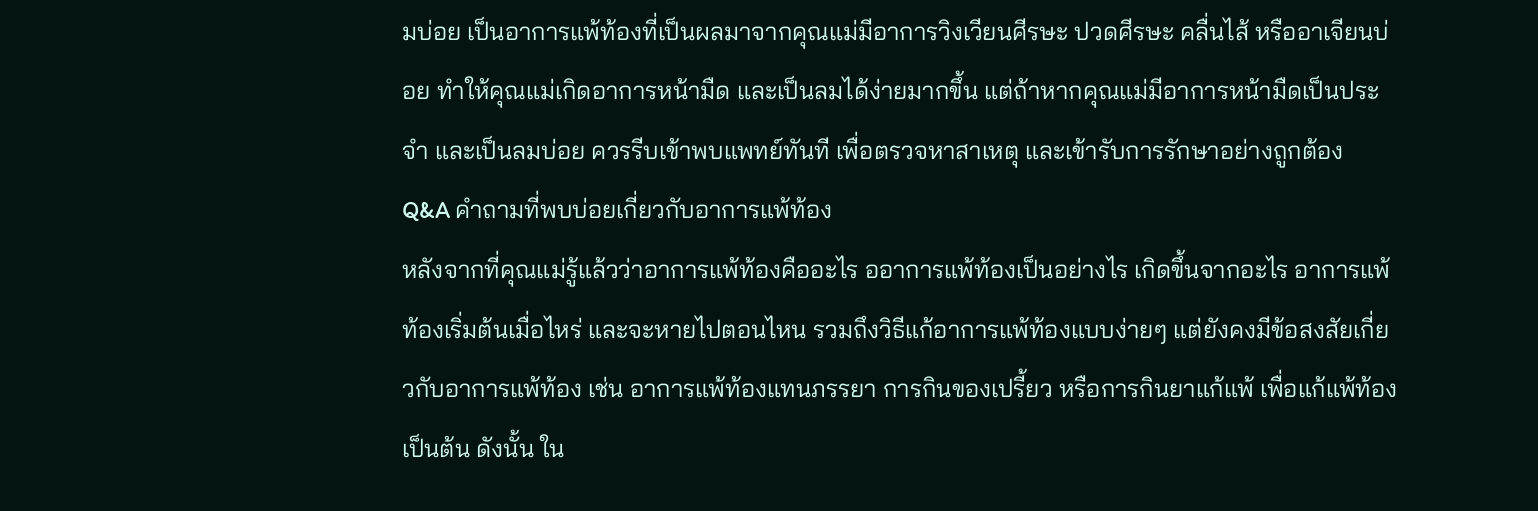มบ่อย เป็นอาการแพ้ท้องที่เป็นผลมาจากคุณแม่มีอาการวิงเวียนศีรษะ ปวดศีรษะ คลื่นไส้ หรืออาเจียนบ่อย ทำให้คุณแม่เกิดอาการหน้ามืด และเป็นลมได้ง่ายมากขึ้น แต่ถ้าหากคุณแม่มีอาการหน้ามืดเป็นประจำ และเป็นลมบ่อย ควรรีบเข้าพบแพทย์ทันที เพื่อตรวจหาสาเหตุ และเข้ารับการรักษาอย่างถูกต้อง
Q&A คำถามที่พบบ่อยเกี่ยวกับอาการแพ้ท้อง
หลังจากที่คุณแม่รู้แล้วว่าอาการแพ้ท้องคืออะไร ออาการแพ้ท้องเป็นอย่างไร เกิดขึ้นจากอะไร อาการแพ้ท้องเริ่มต้นเมื่อไหร่ และจะหายไปตอนไหน รวมถึงวิธีแก้อาการแพ้ท้องแบบง่ายๆ แต่ยังคงมีข้อสงสัยเกี่ยวกับอาการแพ้ท้อง เช่น อาการแพ้ท้องแทนภรรยา การกินของเปรี้ยว หรือการกินยาแก้แพ้ เพื่อแก้แพ้ท้อง เป็นต้น ดังนั้น ใน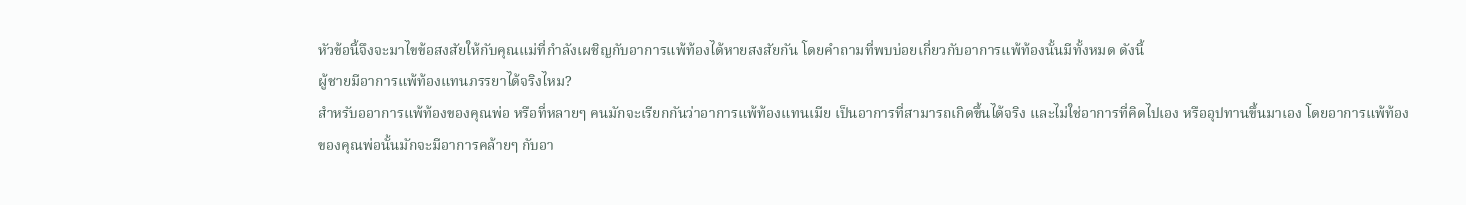หัวข้อนี้จึงจะมาไขข้อสงสัยให้กับคุณแม่ที่กำลังเผชิญกับอาการแพ้ท้องได้หายสงสัยกัน โดยคำถามที่พบบ่อยเกี่ยวกับอาการแพ้ท้องนั้นมีทั้งหมด ดังนี้
ผู้ชายมีอาการแพ้ท้องแทนภรรยาได้จริงไหม?
สำหรับออาการแพ้ท้องของคุณพ่อ หรือที่หลายๆ คนมักจะเรียกกันว่าอาการแพ้ท้องแทนเมีย เป็นอาการที่สามารถเกิดขึ้นได้จริง และไม่ใช่อาการที่คิดไปเอง หรืออุปทานขึ้นมาเอง โดยอาการแพ้ท้องของคุณพ่อนั้นมักจะมีอาการคล้ายๆ กับอา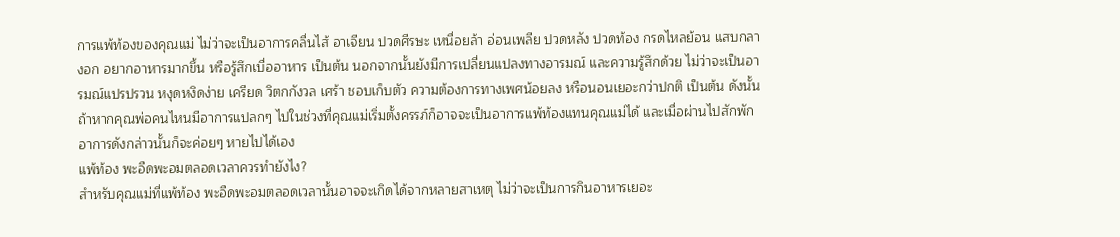การแพ้ท้องของคุณแม่ ไม่ว่าจะเป็นอาการคลื่นไส้ อาเจียน ปวดศีรษะ เหนื่อยล้า อ่อนเพลีย ปวดหลัง ปวดท้อง กรดไหลย้อน แสบกลางอก อยากอาหารมากขึ้น หรือรู้สึกเบื่ออาหาร เป็นต้น นอกจากนั้นยังมีการเปลี่ยนแปลงทางอารมณ์ และความรู้สึกด้วย ไม่ว่าจะเป็นอารมณ์แปรปรวน หงุดหงิดง่าย เครียด วิตกกังวล เศร้า ชอบเก็บตัว ความต้องการทางเพศน้อยลง หรือนอนเยอะกว่าปกติ เป็นต้น ดังนั้น ถ้าหากคุณพ่อคนไหนมีอาการแปลกๆ ไปในช่วงที่คุณแม่เริ่มตั้งครรภ์ก็อาจจะเป็นอาการแพ้ท้องแทนคุณแม่ได้ และเมื่อผ่านไปสักพักอาการดังกล่าวนั้นก็จะค่อยๆ หายไปได้เอง
แพ้ท้อง พะอืดพะอมตลอดเวลาควรทำยังไง?
สำหรับคุณแม่ที่แพ้ท้อง พะอืดพะอมตลอดเวลานั้นอาจจะเกิดได้จากหลายสาเหตุ ไม่ว่าจะเป็นการกินอาหารเยอะ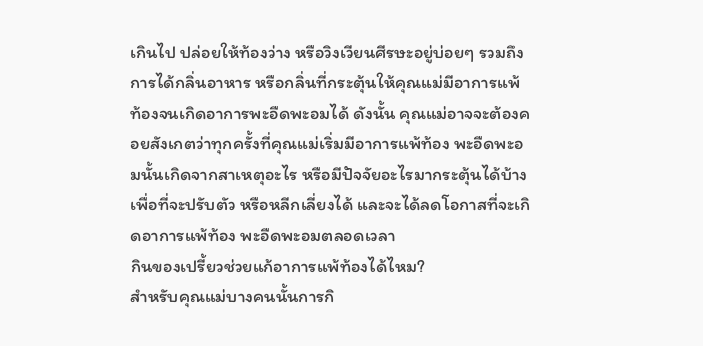เกินไป ปล่อยให้ท้องว่าง หรือวิงเวียนศีรษะอยู่บ่อยๆ รวมถึงการได้กลิ่นอาหาร หรือกลิ่นที่กระตุ้นให้คุณแม่มีอาการแพ้ท้องจนเกิดอาการพะอืดพะอมได้ ดังนั้น คุณแม่อาจจะต้องคอยสังเกตว่าทุกครั้งที่คุณแม่เริ่มมีอาการแพ้ท้อง พะอืดพะอมนั้นเกิดจากสาเหตุอะไร หรือมีปัจจัยอะไรมากระตุ้นได้บ้าง เพื่อที่จะปรับตัว หรือหลีกเลี่ยงได้ และจะได้ลดโอกาสที่จะเกิดอาการแพ้ท้อง พะอืดพะอมตลอดเวลา
กินของเปรี้ยวช่วยแก้อาการแพ้ท้องได้ไหม?
สำหรับคุณแม่บางคนนั้นการกิ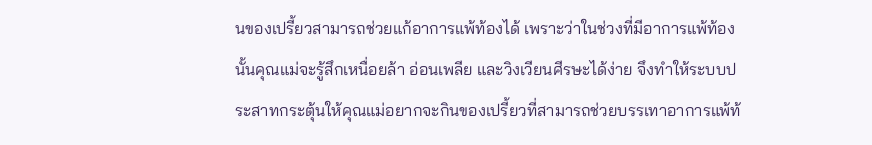นของเปรี้ยวสามารถช่วยแก้อาการแพ้ท้องได้ เพราะว่าในช่วงที่มีอาการแพ้ท้องนั้นคุณแม่จะรู้สึกเหนื่อยล้า อ่อนเพลีย และวิงเวียนศีรษะได้ง่าย จึงทำให้ระบบประสาทกระตุ้นให้คุณแม่อยากจะกินของเปรี้ยวที่สามารถช่วยบรรเทาอาการแพ้ท้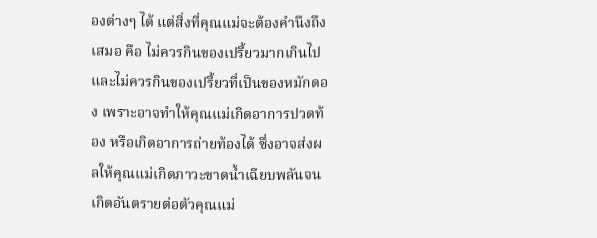องต่างๆ ได้ แต่สิ่งที่คุณแม่จะต้องคำนึงถึงเสมอ คือ ไม่ควรกินของเปรี้ยวมากเกินไป และไม่ควรกินของเปรี้ยวที่เป็นของหมักดอง เพราะอาจทำให้คุณแม่เกิดอาการปวดท้อง หรือเกิดอาการถ่ายท้องได้ ซึ่งอาจส่งผลให้คุณแม่เกิดภาวะขาดน้ำเฉียบพลันจนเกิดอันตรายต่อตัวคุณแม่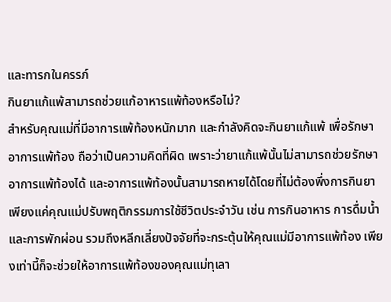และทารกในครรภ์
กินยาแก้แพ้สามารถช่วยแก้อาหารแพ้ท้องหรือไม่?
สำหรับคุณแม่ที่มีอาการแพ้ท้องหนักมาก และกำลังคิดจะกินยาแก้แพ้ เพื่อรักษาอาการแพ้ท้อง ถือว่าเป็นความคิดที่ผิด เพราะว่ายาแก้แพ้นั้นไม่สามารถช่วยรักษาอาการแพ้ท้องได้ และอาการแพ้ท้องนั้นสามารถหายได้โดยที่ไม่ต้องพึ่งการกินยา เพียงแค่คุณแม่ปรับพฤติกรรมการใช้ชีวิตประจำวัน เช่น การกินอาหาร การดื่มน้ำ และการพักผ่อน รวมถึงหลีกเลี่ยงปัจจัยที่จะกระตุ้นให้คุณแม่มีอาการแพ้ท้อง เพียงเท่านี้ก็จะช่วยให้อาการแพ้ท้องของคุณแม่ทุเลา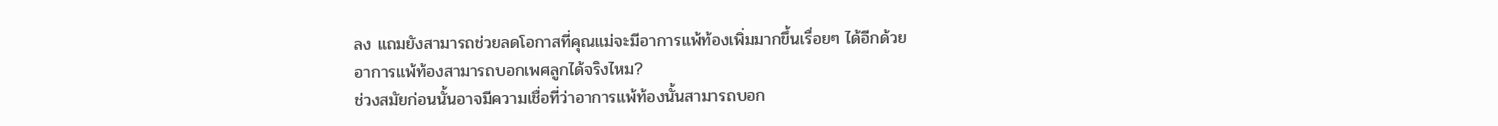ลง แถมยังสามารถช่วยลดโอกาสที่คุณแม่จะมีอาการแพ้ท้องเพิ่มมากขึ้นเรื่อยๆ ได้อีกด้วย
อาการแพ้ท้องสามารถบอกเพศลูกได้จริงไหม?
ช่วงสมัยก่อนนั้นอาจมีความเชื่อที่ว่าอาการแพ้ท้องนั้นสามารถบอก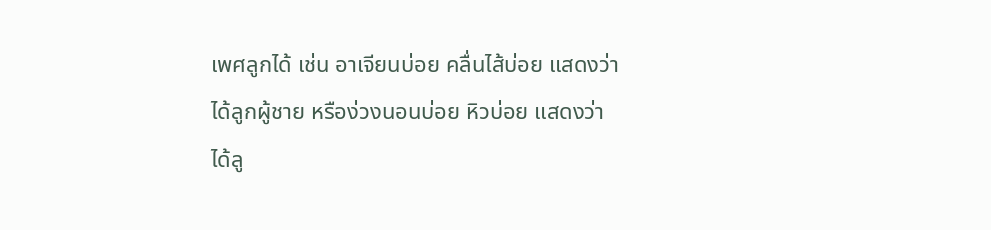เพศลูกได้ เช่น อาเจียนบ่อย คลื่นไส้บ่อย แสดงว่าได้ลูกผู้ชาย หรือง่วงนอนบ่อย หิวบ่อย แสดงว่าได้ลู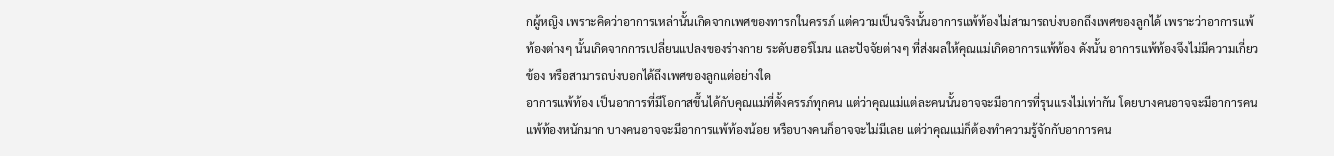กผู้หญิง เพราะคิดว่าอาการเหล่านั้นเกิดจากเพศของทารกในครรภ์ แต่ความเป็นจริงนั้นอาการแพ้ท้องไม่สามารถบ่งบอกถึงเพศของลูกได้ เพราะว่าอาการแพ้ท้องต่างๆ นั้นเกิดจากการเปลี่ยนแปลงของร่างกาย ระดับฮอร์โมน และปัจจัยต่างๆ ที่ส่งผลให้คุณแม่เกิดอาการแพ้ท้อง ดังนั้น อาการแพ้ท้องจึงไม่มีความเกี่ยวข้อง หรือสามารถบ่งบอกได้ถึงเพศของลูกแต่อย่างใด
อาการแพ้ท้อง เป็นอาการที่มีโอกาสขึ้นได้กับคุณแม่ที่ตั้งครรภ์ทุกคน แต่ว่าคุณแม่แต่ละคนนั้นอาจจะมีอาการที่รุนแรงไม่เท่ากัน โดยบางคนอาจจะมีอาการคนแพ้ท้องหนักมาก บางคนอาจจะมีอาการแพ้ท้องน้อย หรือบางคนก็อาจจะไม่มีเลย แต่ว่าคุณแม่ก็ต้องทำความรู้จักกับอาการคน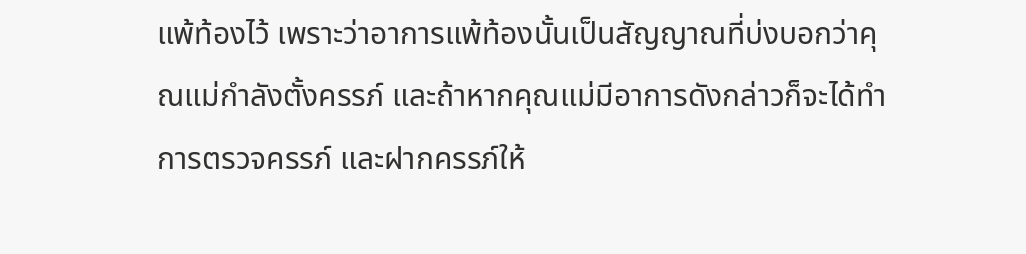แพ้ท้องไว้ เพราะว่าอาการแพ้ท้องนั้นเป็นสัญญาณที่บ่งบอกว่าคุณแม่กำลังตั้งครรภ์ และถ้าหากคุณแม่มีอาการดังกล่าวก็จะได้ทำการตรวจครรภ์ และฝากครรภ์ให้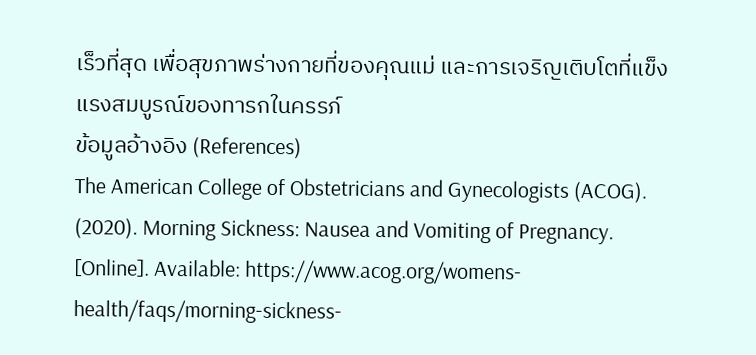เร็วที่สุด เพื่อสุขภาพร่างกายที่ของคุณแม่ และการเจริญเติบโตที่แข็งแรงสมบูรณ์ของทารกในครรภ์
ข้อมูลอ้างอิง (References)
The American College of Obstetricians and Gynecologists (ACOG). (2020). Morning Sickness: Nausea and Vomiting of Pregnancy. [Online]. Available: https://www.acog.org/womens-health/faqs/morning-sickness-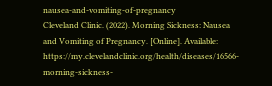nausea-and-vomiting-of-pregnancy
Cleveland Clinic. (2022). Morning Sickness: Nausea and Vomiting of Pregnancy. [Online]. Available: https://my.clevelandclinic.org/health/diseases/16566-morning-sickness-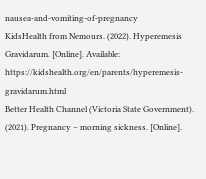nausea-and-vomiting-of-pregnancy
KidsHealth from Nemours. (2022). Hyperemesis Gravidarum. [Online]. Available: https://kidshealth.org/en/parents/hyperemesis-gravidarum.html
Better Health Channel (Victoria State Government). (2021). Pregnancy – morning sickness. [Online].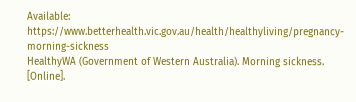Available: https://www.betterhealth.vic.gov.au/health/healthyliving/pregnancy-morning-sickness
HealthyWA (Government of Western Australia). Morning sickness. [Online].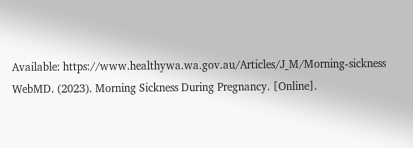Available: https://www.healthywa.wa.gov.au/Articles/J_M/Morning-sickness
WebMD. (2023). Morning Sickness During Pregnancy. [Online].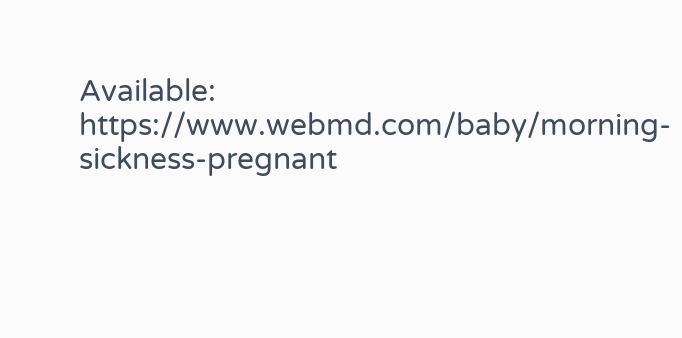Available: https://www.webmd.com/baby/morning-sickness-pregnant